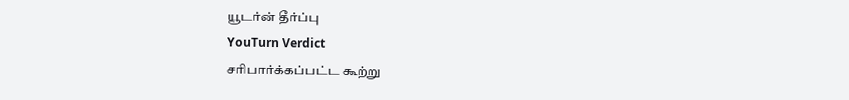யூடர்ன் தீர்ப்பு
YouTurn Verdict
சரிபார்க்கப்பட்ட கூற்று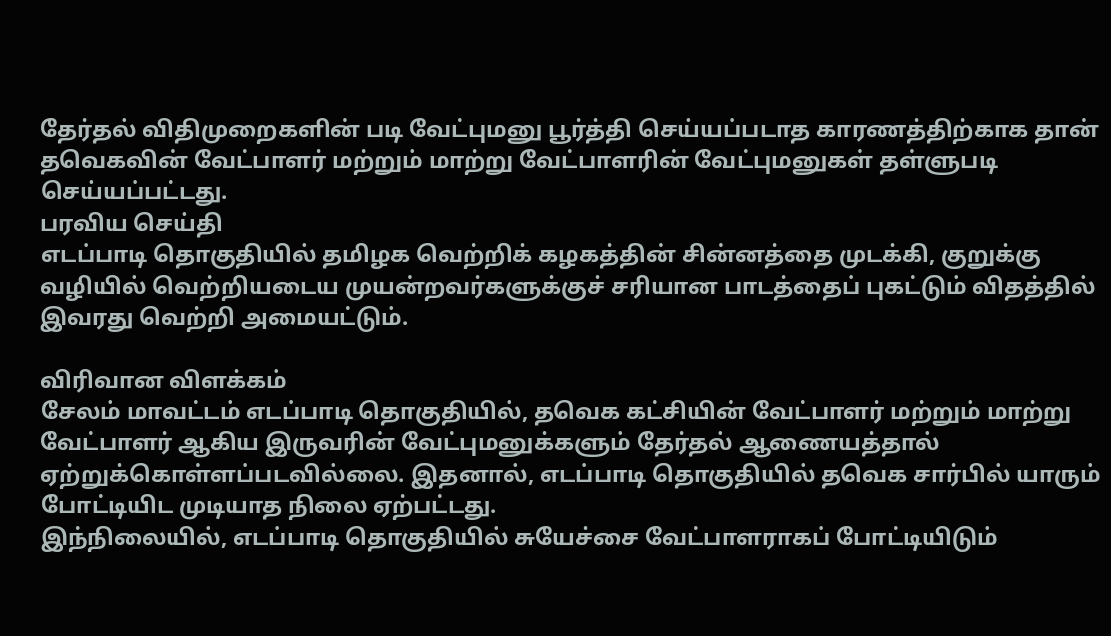தேர்தல் விதிமுறைகளின் படி வேட்புமனு பூர்த்தி செய்யப்படாத காரணத்திற்காக தான் தவெகவின் வேட்பாளர் மற்றும் மாற்று வேட்பாளரின் வேட்புமனுகள் தள்ளுபடி செய்யப்பட்டது.
பரவிய செய்தி
எடப்பாடி தொகுதியில் தமிழக வெற்றிக் கழகத்தின் சின்னத்தை முடக்கி, குறுக்கு வழியில் வெற்றியடைய முயன்றவர்களுக்குச் சரியான பாடத்தைப் புகட்டும் விதத்தில் இவரது வெற்றி அமையட்டும்.

விரிவான விளக்கம்
சேலம் மாவட்டம் எடப்பாடி தொகுதியில், தவெக கட்சியின் வேட்பாளர் மற்றும் மாற்று வேட்பாளர் ஆகிய இருவரின் வேட்புமனுக்களும் தேர்தல் ஆணையத்தால் ஏற்றுக்கொள்ளப்படவில்லை. இதனால், எடப்பாடி தொகுதியில் தவெக சார்பில் யாரும் போட்டியிட முடியாத நிலை ஏற்பட்டது.
இந்நிலையில், எடப்பாடி தொகுதியில் சுயேச்சை வேட்பாளராகப் போட்டியிடும்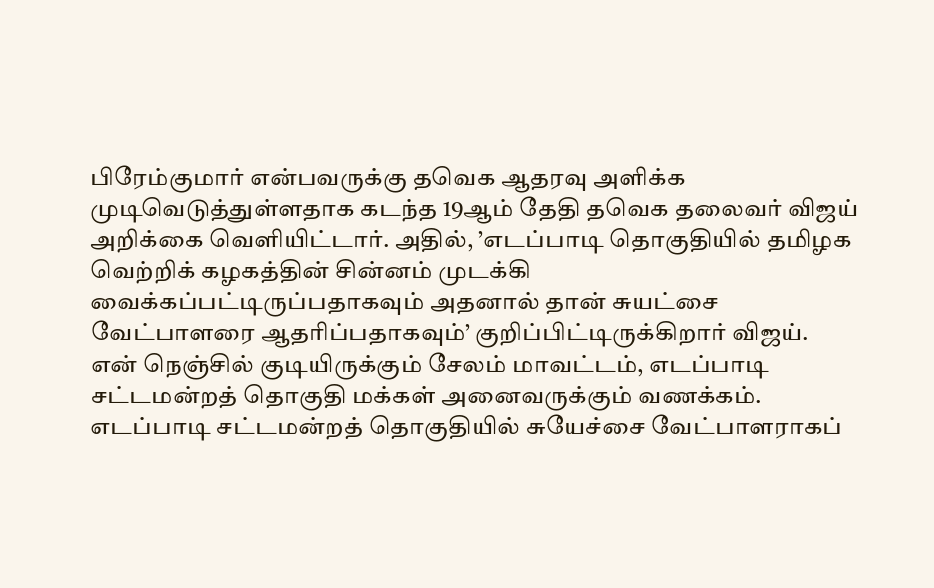பிரேம்குமார் என்பவருக்கு தவெக ஆதரவு அளிக்க முடிவெடுத்துள்ளதாக கடந்த 19ஆம் தேதி தவெக தலைவர் விஜய் அறிக்கை வெளியிட்டார். அதில், ’எடப்பாடி தொகுதியில் தமிழக வெற்றிக் கழகத்தின் சின்னம் முடக்கி வைக்கப்பட்டிருப்பதாகவும் அதனால் தான் சுயட்சை வேட்பாளரை ஆதரிப்பதாகவும்’ குறிப்பிட்டிருக்கிறார் விஜய்.
என் நெஞ்சில் குடியிருக்கும் சேலம் மாவட்டம், எடப்பாடி சட்டமன்றத் தொகுதி மக்கள் அனைவருக்கும் வணக்கம்.
எடப்பாடி சட்டமன்றத் தொகுதியில் சுயேச்சை வேட்பாளராகப்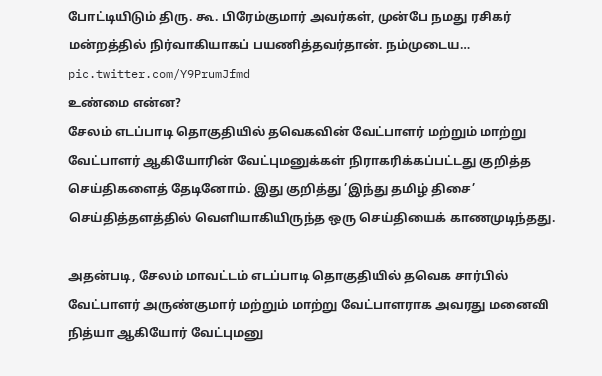போட்டியிடும் திரு. கூ. பிரேம்குமார் அவர்கள், முன்பே நமது ரசிகர் மன்றத்தில் நிர்வாகியாகப் பயணித்தவர்தான். நம்முடைய… pic.twitter.com/Y9PrumJfmd
உண்மை என்ன?
சேலம் எடப்பாடி தொகுதியில் தவெகவின் வேட்பாளர் மற்றும் மாற்று வேட்பாளர் ஆகியோரின் வேட்புமனுக்கள் நிராகரிக்கப்பட்டது குறித்த செய்திகளைத் தேடினோம். இது குறித்து ’இந்து தமிழ் திசை’ செய்தித்தளத்தில் வெளியாகியிருந்த ஒரு செய்தியைக் காணமுடிந்தது.

அதன்படி, சேலம் மாவட்டம் எடப்பாடி தொகுதியில் தவெக சார்பில் வேட்பாளர் அருண்குமார் மற்றும் மாற்று வேட்பாளராக அவரது மனைவி நித்யா ஆகியோர் வேட்புமனு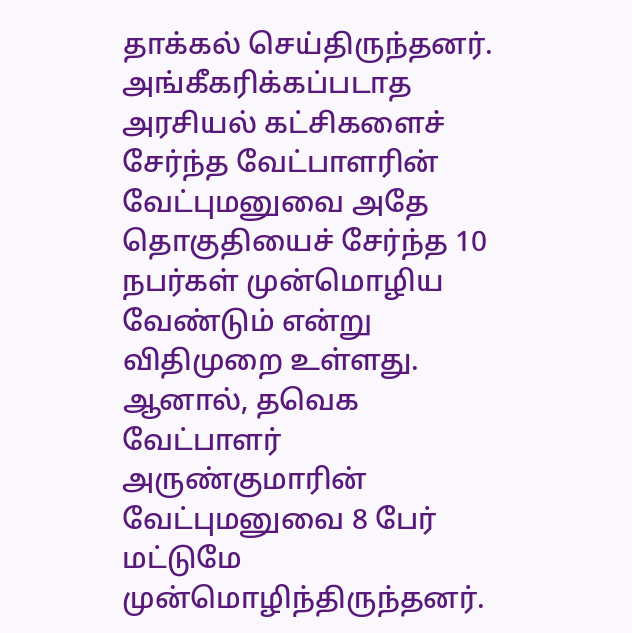தாக்கல் செய்திருந்தனர். அங்கீகரிக்கப்படாத அரசியல் கட்சிகளைச் சேர்ந்த வேட்பாளரின் வேட்புமனுவை அதே தொகுதியைச் சேர்ந்த 10 நபர்கள் முன்மொழிய வேண்டும் என்று விதிமுறை உள்ளது. ஆனால், தவெக வேட்பாளர் அருண்குமாரின் வேட்புமனுவை 8 பேர் மட்டுமே முன்மொழிந்திருந்தனர்.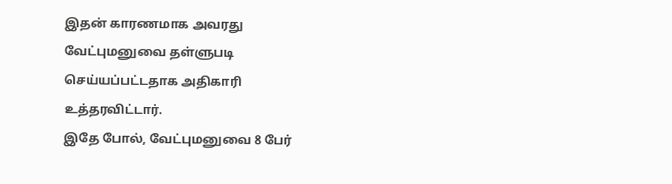இதன் காரணமாக அவரது வேட்புமனுவை தள்ளுபடி செய்யப்பட்டதாக அதிகாரி உத்தரவிட்டார்.
இதே போல், வேட்புமனுவை 8 பேர்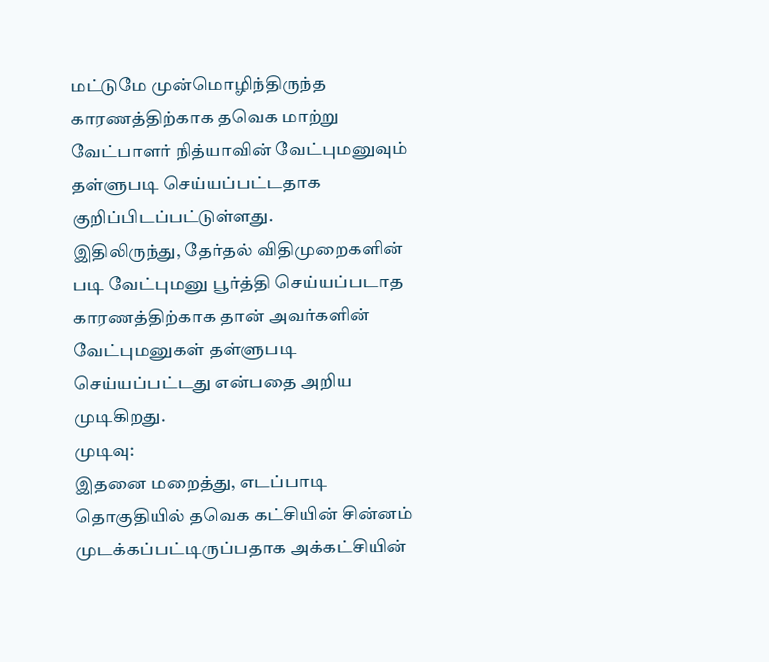மட்டுமே முன்மொழிந்திருந்த காரணத்திற்காக தவெக மாற்று வேட்பாளர் நித்யாவின் வேட்புமனுவும் தள்ளுபடி செய்யப்பட்டதாக குறிப்பிடப்பட்டுள்ளது.
இதிலிருந்து, தேர்தல் விதிமுறைகளின் படி வேட்புமனு பூர்த்தி செய்யப்படாத காரணத்திற்காக தான் அவர்களின் வேட்புமனுகள் தள்ளுபடி செய்யப்பட்டது என்பதை அறிய முடிகிறது.
முடிவு:
இதனை மறைத்து, எடப்பாடி தொகுதியில் தவெக கட்சியின் சின்னம் முடக்கப்பட்டிருப்பதாக அக்கட்சியின்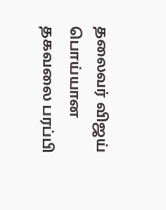தலைவர் விஜய் பொய்யான தகவலை பரப்பி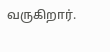வருகிறார்.